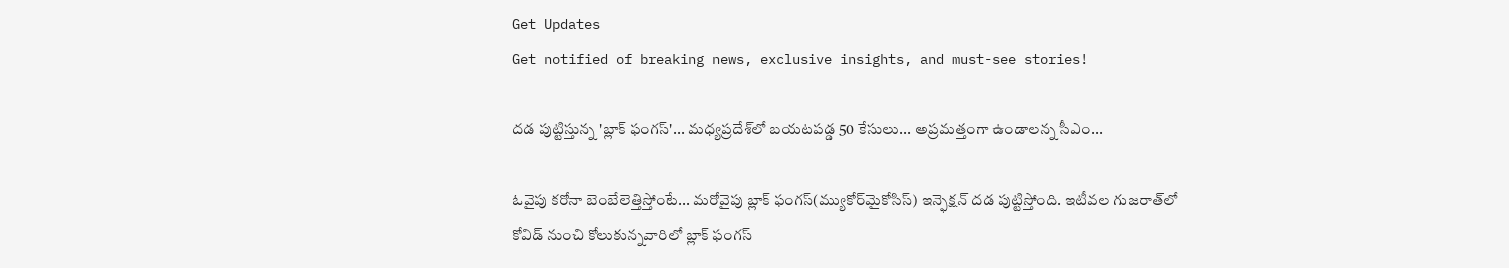Get Updates
Get notified of breaking news, exclusive insights, and must-see stories!

దడ పుట్టిస్తున్న 'బ్లాక్ ఫంగస్'... మధ్యప్రదేశ్‌లో బయటపడ్డ 50 కేసులు... అప్రమత్తంగా ఉండాలన్న సీఎం...

ఓవైపు కరోనా బెంబేలెత్తిస్తోంటే... మరోవైపు బ్లాక్ ఫంగస్(మ్యుకోర్‌మైకోసిస్) ఇన్ఫెక్షన్ దడ పుట్టిస్తోంది. ఇటీవల గుజరాత్‌లో కోవిడ్ నుంచి కోలుకున్నవారిలో బ్లాక్ ఫంగస్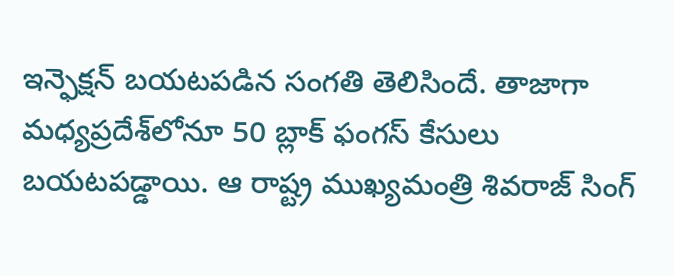ఇన్ఫెక్షన్ బయటపడిన సంగతి తెలిసిందే. తాజాగా మధ్యప్రదేశ్‌లోనూ 50 బ్లాక్ ఫంగస్ కేసులు బయటపడ్డాయి. ఆ రాష్ట్ర ముఖ్యమంత్రి శివరాజ్ సింగ్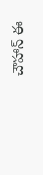చౌహాన్ ఈ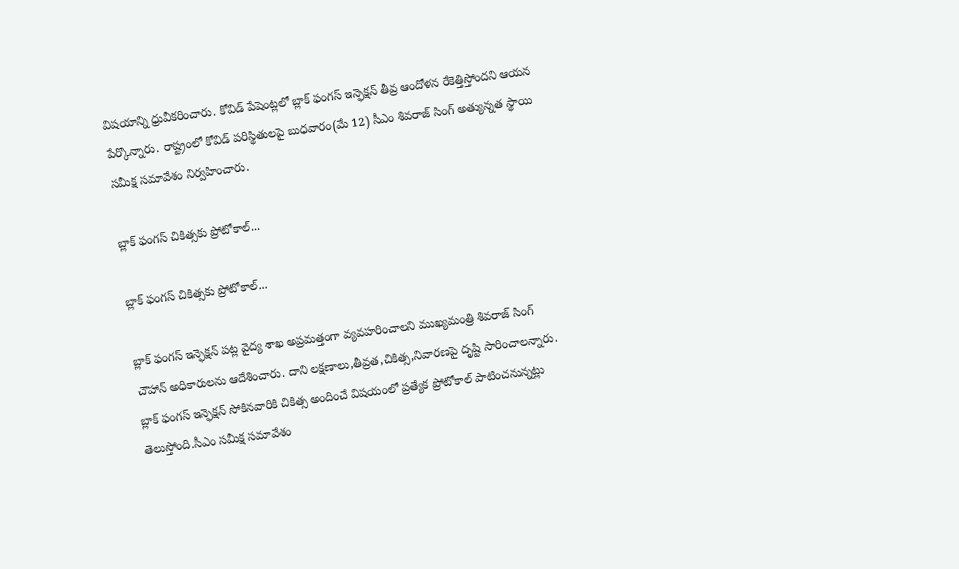విషయాన్ని ధ్రువీకరించారు. కోవిడ్ పేషెంట్లలో బ్లాక్ ఫంగస్ ఇన్ఫెక్షన్ తీవ్ర ఆందోళన రేకెత్తిస్తోందని ఆయన పేర్కొన్నారు. రాష్ట్రంలో కోవిడ్ పరిస్థితులపై బుధవారం(మే 12) సీఎం శివరాజ్ సింగ్ అత్యున్నత స్థాయి సమీక్ష సమావేశం నిర్వహించారు.

బ్లాక్‌ ఫంగస్ చికిత్సకు ప్రోటోకాల్...

బ్లాక్‌ ఫంగస్ చికిత్సకు ప్రోటోకాల్...

బ్లాక్ ఫంగస్ ఇన్ఫెక్షన్ పట్ల వైద్య శాఖ అప్రమత్తంగా వ్యవహరించాలని ముఖ్యమంత్రి శివరాజ్ సింగ్ చౌహాన్ అధికారులను ఆదేశించారు. దాని లక్షణాలు,తీవ్రత,చికిత్స,నివారణపై దృష్టి సారించాలన్నారు. బ్లాక్ ఫంగస్ ఇన్ఫెక్షన్ సోకినవారికి చికిత్స అందించే విషయంలో ప్రత్యేక ప్రోటోకాల్ పాటించనున్నట్లు తెలుస్తోంది.సీఎం సమీక్ష సమావేశం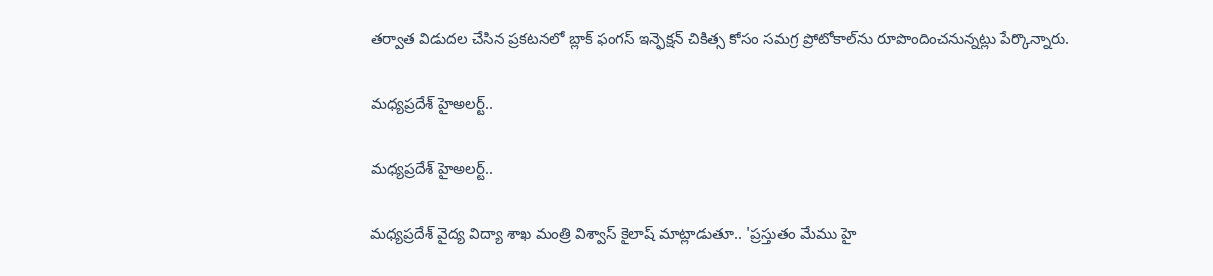తర్వాత విడుదల చేసిన ప్రకటనలో బ్లాక్ ఫంగస్ ఇన్ఫెక్షన్ చికిత్స కోసం సమగ్ర ప్రోటోకాల్‌ను రూపొందించనున్నట్లు పేర్కొన్నారు.

మధ్యప్రదేశ్‌ హైఅలర్ట్..

మధ్యప్రదేశ్‌ హైఅలర్ట్..

మధ్యప్రదేశ్ వైద్య విద్యా శాఖ మంత్రి విశ్వాస్ కైలాష్ మాట్లాడుతూ.. 'ప్రస్తుతం మేము హై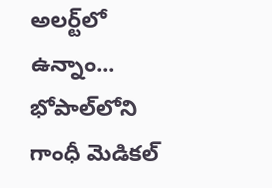అలర్ట్‌లో ఉన్నాం... భోపాల్‌లోని గాంధీ మెడికల్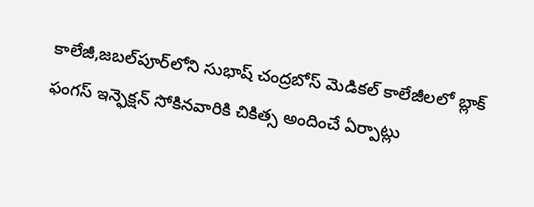కాలేజీ,జబల్‌పూర్‌లోని సుభాష్ చంద్రబోస్ మెడికల్ కాలేజీలలో బ్లాక్ ఫంగస్ ఇన్ఫెక్షన్ సోకినవారికి చికిత్స అందించే ఏర్పాట్లు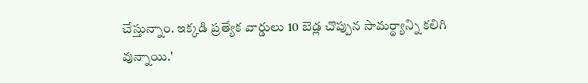చేస్తున్నాం. ఇక్కడి ప్రత్యేక వార్డులు 10 బెడ్ల చొప్పున సామర్థ్యాన్ని కలిగి వున్నాయి.'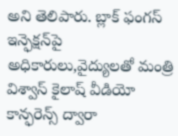అని తెలిపారు. బ్లాక్ ఫంగస్ ఇన్ఫెక్షన్‌పై అధికారులు,వైద్యులతో మంత్రి విశ్వాస్ కైలాష్ వీడియో కాన్ఫరెన్స్ ద్వారా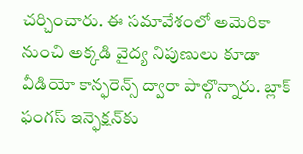చర్చించారు. ఈ సమావేశంలో అమెరికా నుంచి అక్కడి వైద్య నిపుణులు కూడా వీడియో కాన్ఫరెన్స్ ద్వారా పాల్గొన్నారు. బ్లాక్ ఫంగస్ ఇన్ఫెక్షన్‌కు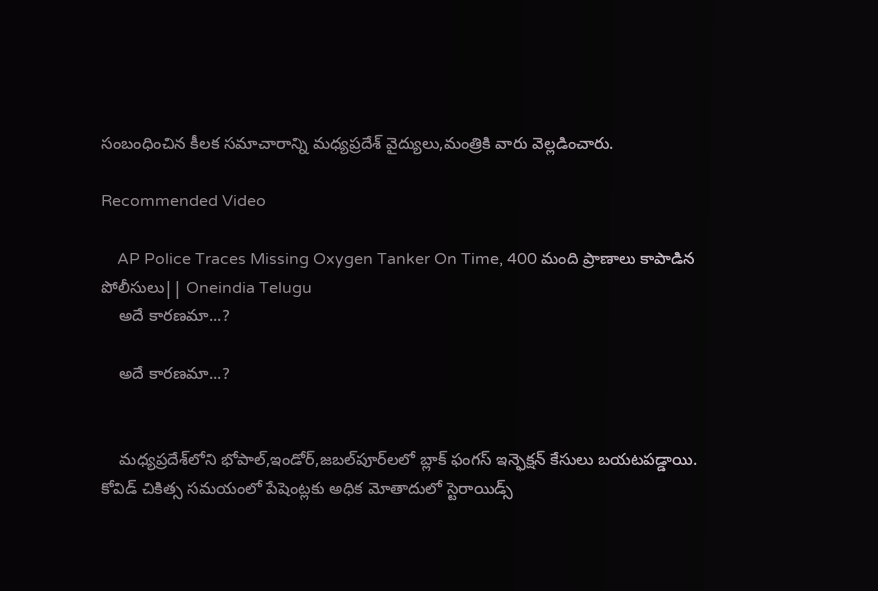సంబంధించిన కీలక సమాచారాన్ని మధ్యప్రదేశ్ వైద్యులు,మంత్రికి వారు వెల్లడించారు.

Recommended Video

    AP Police Traces Missing Oxygen Tanker On Time, 400 మంది ప్రాణాలు కాపాడిన పోలీసులు|| Oneindia Telugu
    అదే కారణమా...?

    అదే కారణమా...?


    మధ్యప్రదేశ్‌లోని భోపాల్,ఇండోర్,జబల్‌పూర్‌లలో బ్లాక్ ఫంగస్ ఇన్ఫెక్షన్ కేసులు బయటపడ్డాయి. కోవిడ్ చికిత్స సమయంలో పేషెంట్లకు అధిక మోతాదులో స్టెరాయిడ్స్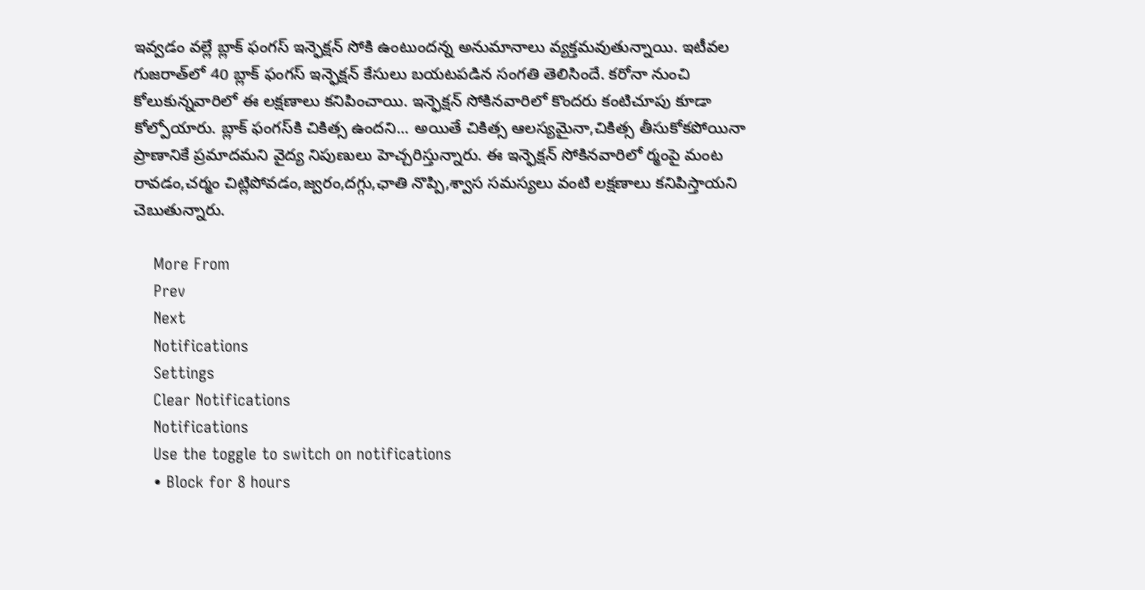ఇవ్వడం వల్లే బ్లాక్ ఫంగస్ ఇన్ఫెక్షన్‌ సోకి ఉంటుందన్న అనుమానాలు వ్యక్తమవుతున్నాయి. ఇటీవల గుజరాత్‌లో 40 బ్లాక్ ఫంగస్ ఇన్ఫెక్షన్ కేసులు బయటపడిన సంగతి తెలిసిందే. కరోనా నుంచి కోలుకున్నవారిలో ఈ లక్షణాలు కనిపించాయి. ఇన్ఫెక్షన్ సోకినవారిలో కొందరు కంటిచూపు కూడా కోల్పోయారు. బ్లాక్ ఫంగస్‌కి చికిత్స ఉందని... అయితే చికిత్స ఆలస్యమైనా,చికిత్స తీసుకోకపోయినా ప్రాణానికే ప్రమాదమని వైద్య నిపుణులు హెచ్చరిస్తున్నారు. ఈ ఇన్ఫెక్షన్ సోకినవారిలో ర్మంపై మంట రావడం,చర్మం చిట్లిపోవడం,జ్వరం,దగ్గు,ఛాతి నొప్పి,శ్వాస సమస్యలు వంటి లక్షణాలు కనిపిస్తాయని చెబుతున్నారు.

    More From
    Prev
    Next
    Notifications
    Settings
    Clear Notifications
    Notifications
    Use the toggle to switch on notifications
    • Block for 8 hours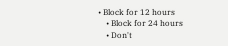• Block for 12 hours
    • Block for 24 hours
    • Don't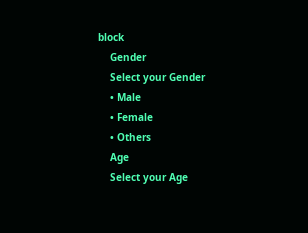block
    Gender
    Select your Gender
    • Male
    • Female
    • Others
    Age
    Select your Age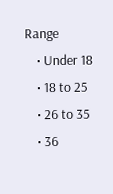Range
    • Under 18
    • 18 to 25
    • 26 to 35
    • 36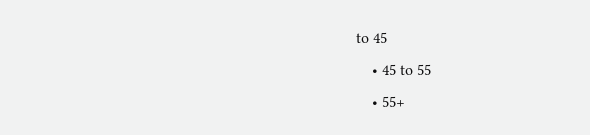to 45
    • 45 to 55
    • 55+